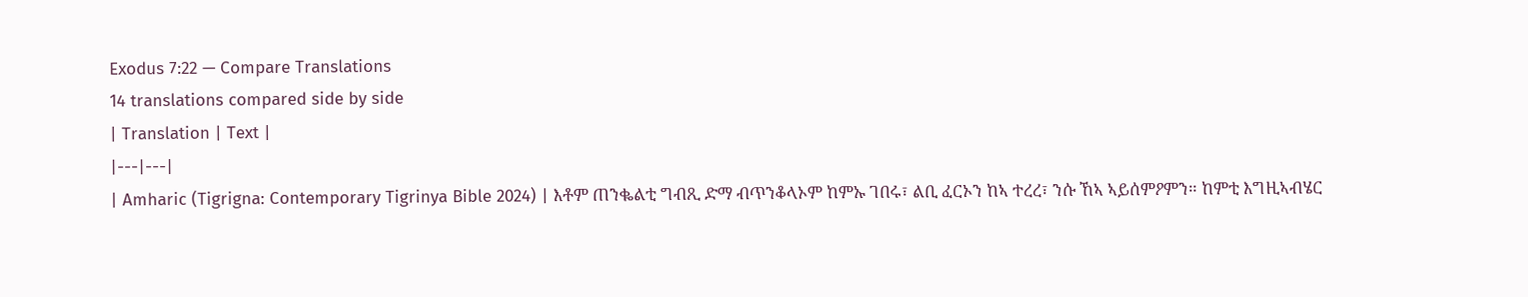Exodus 7:22 — Compare Translations
14 translations compared side by side
| Translation | Text |
|---|---|
| Amharic (Tigrigna: Contemporary Tigrinya Bible 2024) | እቶም ጠንቈልቲ ግብጺ ድማ ብጥንቆላኦም ከምኡ ገበሩ፣ ልቢ ፈርኦን ከኣ ተረረ፣ ንሱ ኸኣ ኣይሰምዖምን። ከምቲ እግዚኣብሄር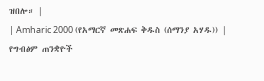ዝበሎ። |
| Amharic 2000 (የአማርኛ መጽሐፍ ቅዱስ (ሰማንያ አሃዱ)) | የግብፅም ጠንቋዮች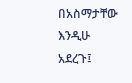በአስማታቸው እንዲሁ አደረጉ፤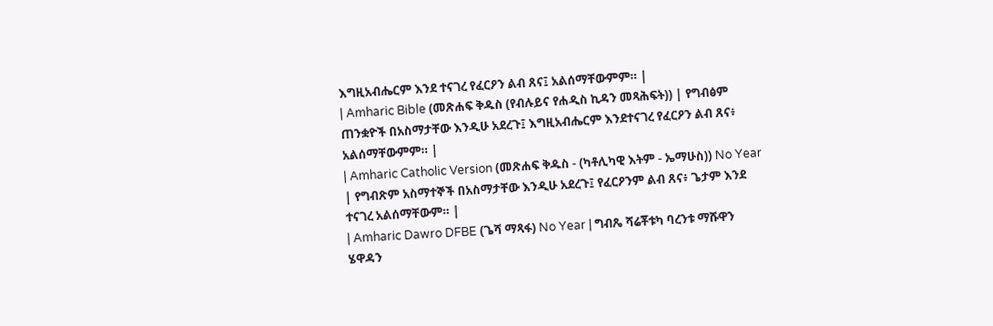እግዚአብሔርም እንደ ተናገረ የፈርዖን ልብ ጸና፤ አልሰማቸውምም። |
| Amharic Bible (መጽሐፍ ቅዱስ (የብሉይና የሐዲስ ኪዳን መጻሕፍት)) | የግብፅም ጠንቋዮች በአስማታቸው እንዲሁ አደረጉ፤ እግዚአብሔርም እንደተናገረ የፈርዖን ልብ ጸና፥ አልሰማቸውምም። |
| Amharic Catholic Version (መጽሐፍ ቅዱስ - (ካቶሊካዊ እትም - ኤማሁስ)) No Year | የግብጽም አስማተኞች በአስማታቸው እንዲሁ አደረጉ፤ የፈርዖንም ልብ ጸና፥ ጌታም እንደ ተናገረ አልሰማቸውም። |
| Amharic Dawro DFBE (ጌሻ ማጻፋ) No Year | ግብጼ ሻሬቾቱካ ባረንቱ ማሹዋን ሄዋዳን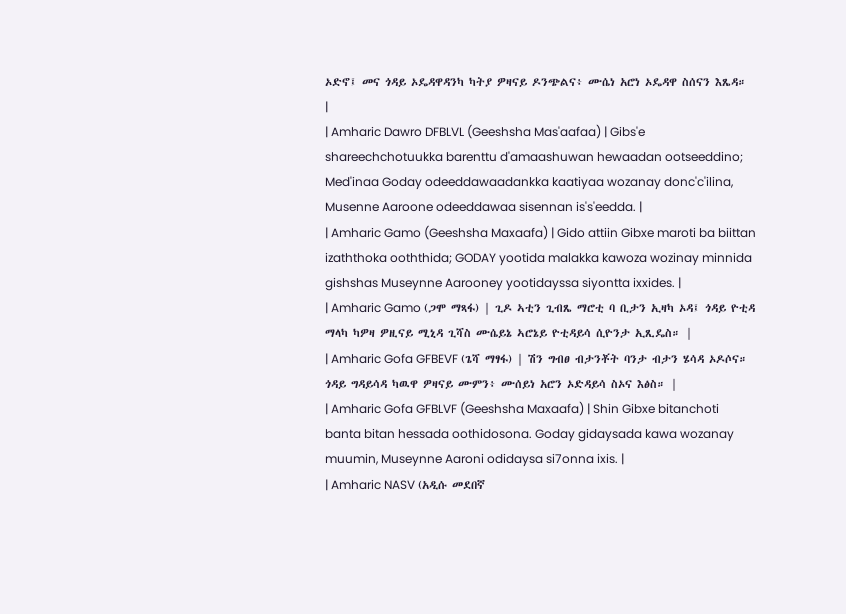ኦድኖ፤ መና ጎዳይ ኦዴዳዋዳንካ ካትያ ዎዛናይ ዶንጭልና፥ ሙሴነ አሮነ ኦዴዳዋ ስሰናን እጼዳ። |
| Amharic Dawro DFBLVL (Geeshsha Mas'aafaa) | Gibs'e shareechchotuukka barenttu d'amaashuwan hewaadan ootseeddino; Med'inaa Goday odeeddawaadankka kaatiyaa wozanay donc'c'ilina, Musenne Aaroone odeeddawaa sisennan is's'eedda. |
| Amharic Gamo (Geeshsha Maxaafa) | Gido attiin Gibxe maroti ba biittan izaththoka ooththida; GODAY yootida malakka kawoza wozinay minnida gishshas Museynne Aarooney yootidayssa siyontta ixxides. |
| Amharic Gamo (ጋሞ ማጻፋ) | ጊዶ ኣቲን ጊብጼ ማሮቲ ባ ቢታን ኢዛካ ኦዳ፤ ጎዳይ ዮቲዳ ማላካ ካዎዛ ዎዚናይ ሚኒዳ ጊሻስ ሙሴይኔ ኣሮኔይ ዮቲዳይሳ ሲዮንታ ኢጺዴስ። |
| Amharic Gofa GFBEVF (ጌሻ ማፃፋ) | ሽን ግብፀ ብታንቾት ባንታ ብታን ሄሳዳ ኦዶሶና። ጎዳይ ግዳይሳዳ ካዉዋ ዎዛናይ ሙምን፥ ሙሰይነ አሮን ኦድዳይሳ ስኦና እፅስ። |
| Amharic Gofa GFBLVF (Geeshsha Maxaafa) | Shin Gibxe bitanchoti banta bitan hessada oothidosona. Goday gidaysada kawa wozanay muumin, Museynne Aaroni odidaysa si7onna ixis. |
| Amharic NASV (አዲሱ መደበኛ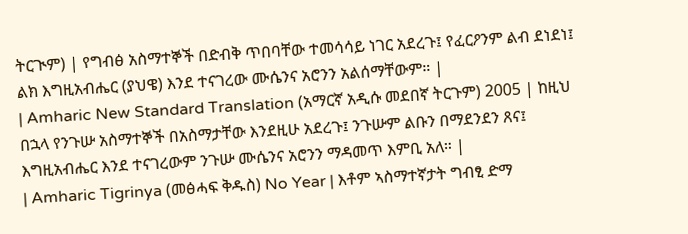ትርጒም) | የግብፅ አስማተኞች በድብቅ ጥበባቸው ተመሳሳይ ነገር አደረጉ፤ የፈርዖንም ልብ ደነደነ፤ ልክ እግዚአብሔር (ያህዌ) እንደ ተናገረው ሙሴንና አሮንን አልሰማቸውም። |
| Amharic New Standard Translation (አማርኛ አዲሱ መደበኛ ትርጉም) 2005 | ከዚህ በኋላ የንጉሡ አስማተኞች በአስማታቸው እንደዚሁ አደረጉ፤ ንጉሡም ልቡን በማደንደን ጸና፤ እግዚአብሔር እንደ ተናገረውም ንጉሡ ሙሴንና አሮንን ማዳመጥ እምቢ አለ። |
| Amharic Tigrinya (መፅሓፍ ቅዱስ) No Year | እቶም ኣስማተኛታት ግብፂ ድማ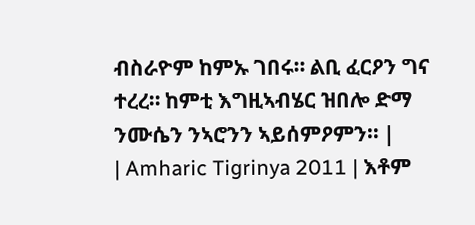ብስራዮም ከምኡ ገበሩ። ልቢ ፈርዖን ግና ተረረ። ከምቲ እግዚኣብሄር ዝበሎ ድማ ንሙሴን ንኣሮንን ኣይሰምዖምን። |
| Amharic Tigrinya 2011 | እቶም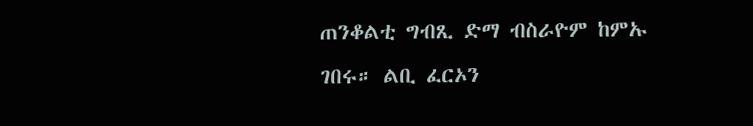ጠንቆልቲ ግብጺ ድማ ብስራዮም ከምኡ ገበሩ። ልቢ ፈርኦን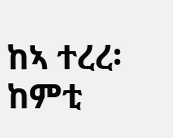ከኣ ተረረ፡ ከምቲ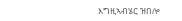እግዚኣብሄር ዝበሎ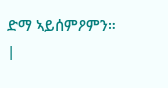ድማ ኣይሰምዖምን። |